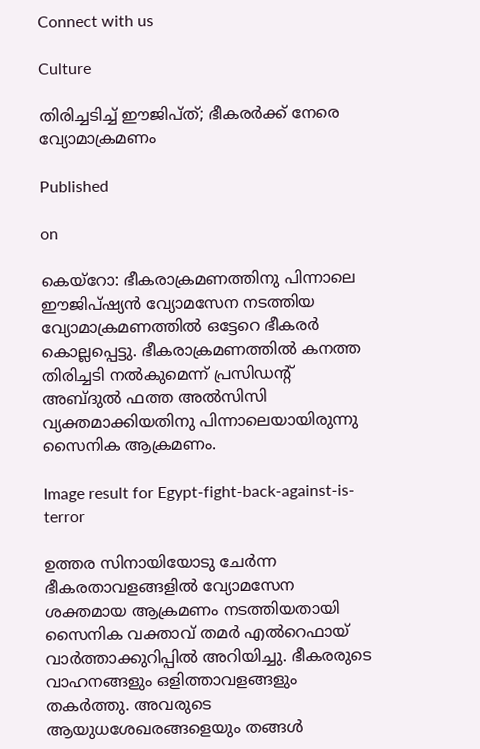Connect with us

Culture

തിരിച്ചടിച്ച് ഈജിപ്ത്; ഭീകരര്‍ക്ക് നേരെ വ്യോമാക്രമണം

Published

on

കെയ്‌റോ: ഭീകരാക്രമണത്തിനു പിന്നാലെ ഈജിപ്ഷ്യന്‍ വ്യോമസേന നടത്തിയ വ്യോമാക്രമണത്തില്‍ ഒട്ടേറെ ഭീകരര്‍ കൊല്ലപ്പെട്ടു. ഭീകരാക്രമണത്തില്‍ കനത്ത തിരിച്ചടി നല്‍കുമെന്ന് പ്രസിഡന്റ് അബ്ദുല്‍ ഫത്ത അല്‍സിസി വ്യക്തമാക്കിയതിനു പിന്നാലെയായിരുന്നു സൈനിക ആക്രമണം.

Image result for Egypt-fight-back-against-is-terror

ഉത്തര സിനായിയോടു ചേര്‍ന്ന ഭീകരതാവളങ്ങളില്‍ വ്യോമസേന ശക്തമായ ആക്രമണം നടത്തിയതായി സൈനിക വക്താവ് തമര്‍ എല്‍റെഫായ് വാര്‍ത്താക്കുറിപ്പില്‍ അറിയിച്ചു. ഭീകരരുടെ വാഹനങ്ങളും ഒളിത്താവളങ്ങളും തകര്‍ത്തു. അവരുടെ ആയുധശേഖരങ്ങളെയും തങ്ങള്‍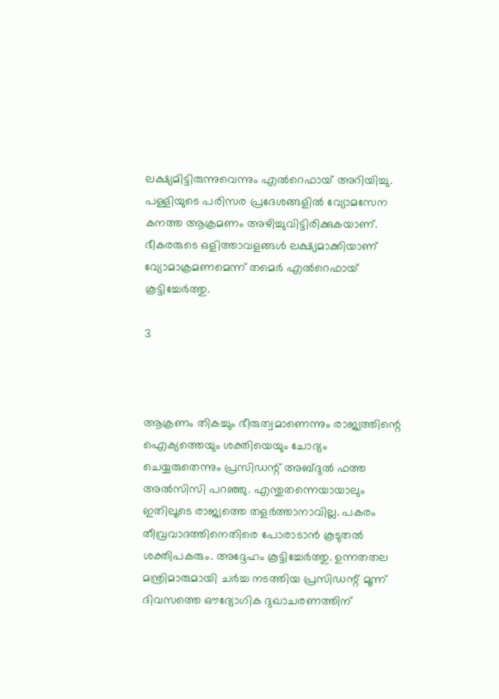ലക്ഷ്യമിട്ടിരുന്നുവെന്നും എല്‍റെഫായ് അറിയിച്ചു. പള്ളിയുടെ പരിസര പ്രദേശങ്ങളില്‍ വ്യോമസേന കനത്ത ആക്രമണം അഴിച്ചുവിട്ടിരിക്കുകയാണ്. ഭീകരരുടെ ഒളിത്താവളങ്ങള്‍ ലക്ഷ്യമാക്കിയാണ് വ്യോമാക്രമണമെന്ന് തമെര്‍ എല്‍റെഫായ് കൂട്ടിച്ചേര്‍ത്തു.

3



ആക്രണം തികച്ചും ഭീരുത്വമാണെന്നും രാജ്യത്തിന്റെ ഐക്യത്തെയും ശക്തിയെയും ചോദ്യം ചെയ്യരുതെന്നും പ്രസിഡന്റ് അബ്ദുല്‍ ഫത്ത അല്‍സിസി പറഞ്ഞു. എന്തുതന്നെയായാലും ഇതിലൂടെ രാജ്യത്തെ തളര്‍ത്താനാവില്ല. പകരം തീവ്രവാദത്തിനെതിരെ പോരാടാന്‍ കൂടുതല്‍ ശക്തിപകരും. അദ്ദേഹം കൂട്ടിച്ചേര്‍ത്തു. ഉന്നതതല മന്ത്രിമാരുമായി ചര്‍ച്ച നടത്തിയ പ്രസിഡന്റ് മൂന്ന് ദിവസത്തെ ഔദ്യോഗിക ദുഖാചരണത്തിന്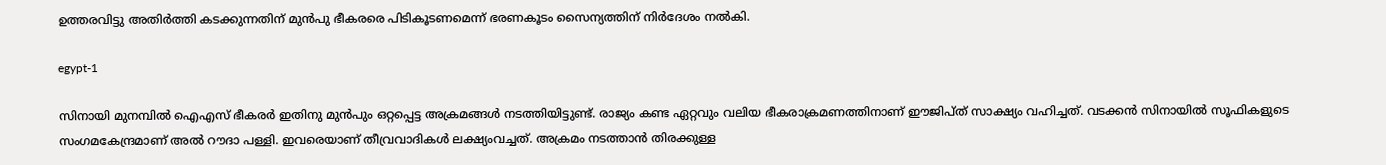ഉത്തരവിട്ടു അതിര്‍ത്തി കടക്കുന്നതിന് മുന്‍പു ഭീകരരെ പിടികൂടണമെന്ന് ഭരണകൂടം സൈന്യത്തിന് നിര്‍ദേശം നല്‍കി.

egypt-1

സിനായി മുനമ്പില്‍ ഐഎസ് ഭീകരര്‍ ഇതിനു മുന്‍പും ഒറ്റപ്പെട്ട അക്രമങ്ങള്‍ നടത്തിയിട്ടുണ്ട്. രാജ്യം കണ്ട ഏറ്റവും വലിയ ഭീകരാക്രമണത്തിനാണ് ഈജിപ്ത് സാക്ഷ്യം വഹിച്ചത്. വടക്കന്‍ സിനായില്‍ സൂഫികളുടെ സംഗമകേന്ദ്രമാണ് അല്‍ റൗദാ പള്ളി. ഇവരെയാണ് തീവ്രവാദികള്‍ ലക്ഷ്യംവച്ചത്. അക്രമം നടത്താന്‍ തിരക്കുള്ള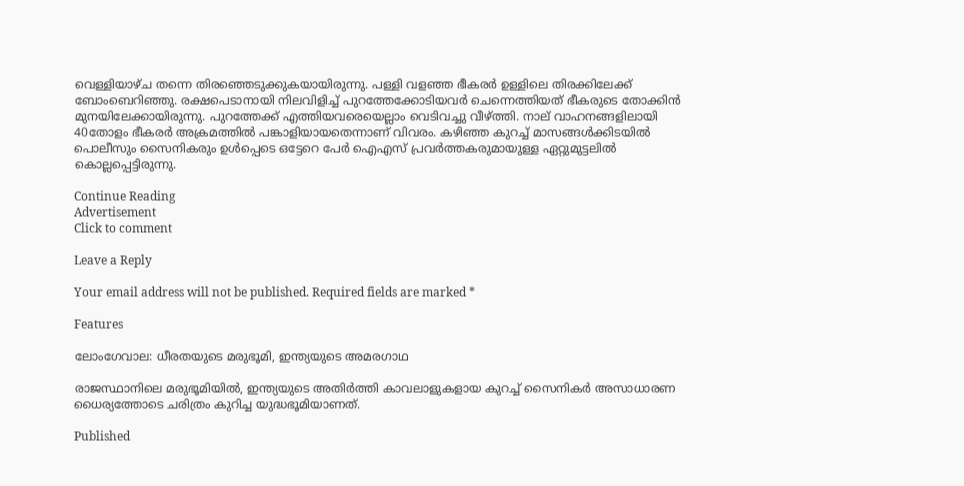വെള്ളിയാഴ്ച തന്നെ തിരഞ്ഞെടുക്കുകയായിരുന്നു. പള്ളി വളഞ്ഞ ഭീകരര്‍ ഉള്ളിലെ തിരക്കിലേക്ക് ബോംബെറിഞ്ഞു. രക്ഷപെടാനായി നിലവിളിച്ച് പുറത്തേക്കോടിയവര്‍ ചെന്നെത്തിയത് ഭീകരുടെ തോക്കിന്‍ മുനയിലേക്കായിരുന്നു. പുറത്തേക്ക് എത്തിയവരെയെല്ലാം വെടിവച്ചു വീഴ്ത്തി. നാല് വാഹനങ്ങളിലായി 40തോളം ഭീകരര്‍ അക്രമത്തില്‍ പങ്കാളിയായതെന്നാണ് വിവരം. കഴിഞ്ഞ കുറച്ച് മാസങ്ങള്‍ക്കിടയില്‍ പൊലീസും സൈനികരും ഉള്‍പ്പെടെ ഒട്ടേറെ പേര്‍ ഐഎസ് പ്രവര്‍ത്തകരുമായുള്ള ഏറ്റുമുട്ടലില്‍ കൊല്ലപ്പെട്ടിരുന്നു.

Continue Reading
Advertisement
Click to comment

Leave a Reply

Your email address will not be published. Required fields are marked *

Features

ലോംഗേവാല: ധീരതയുടെ മരുഭൂമി, ഇന്ത്യയുടെ അമരഗാഥ

രാജസ്ഥാനിലെ മരുഭൂമിയില്‍, ഇന്ത്യയുടെ അതിര്‍ത്തി കാവലാളുകളായ കുറച്ച് സൈനികര്‍ അസാധാരണ ധൈര്യത്തോടെ ചരിത്രം കുറിച്ച യുദ്ധഭൂമിയാണത്.

Published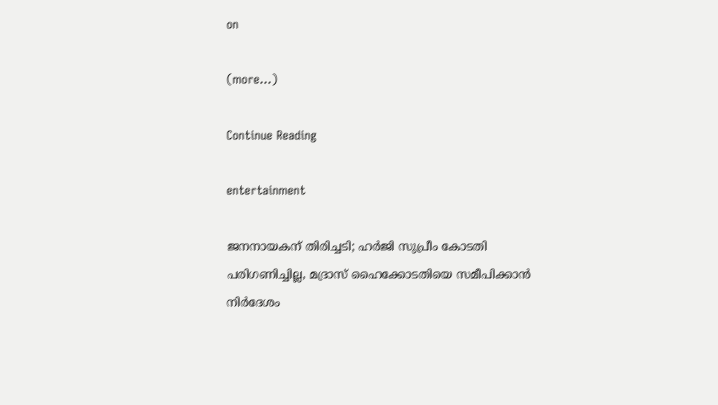on

(more…)

Continue Reading

entertainment

ജനനായകന് തിരിച്ചടി; ഹര്‍ജി സുപ്രീം കോടതി പരിഗണിച്ചില്ല, മദ്രാസ് ഹൈക്കോടതിയെ സമീപിക്കാന്‍ നിര്‍ദേശം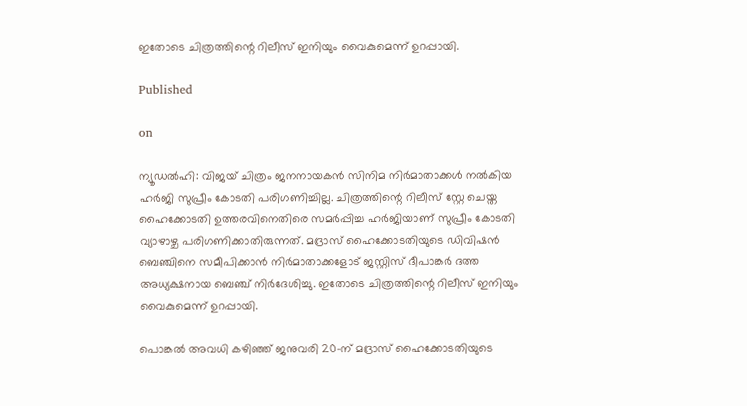ഇതോടെ ചിത്രത്തിന്റെ റിലീസ് ഇനിയും വൈകുമെന്ന് ഉറപ്പായി.

Published

on

ന്യൂഡല്‍ഹി: വിജയ് ചിത്രം ജനനായകന്‍ സിനിമ നിര്‍മാതാക്കള്‍ നല്‍കിയ ഹര്‍ജി സുപ്രീം കോടതി പരിഗണിച്ചില്ല. ചിത്രത്തിന്റെ റിലീസ് സ്റ്റേ ചെയ്ത ഹൈക്കോടതി ഉത്തരവിനെതിരെ സമര്‍പ്പിച്ച ഹര്‍ജിയാണ് സുപ്രീം കോടതി വ്യാഴാഴ്ച പരിഗണിക്കാതിരുന്നത്. മദ്രാസ് ഹൈക്കോടതിയുടെ ഡിവിഷന്‍ ബെഞ്ചിനെ സമീപിക്കാന്‍ നിര്‍മാതാക്കളോട് ജസ്റ്റിസ് ദീപാങ്കര്‍ ദത്ത അധ്യക്ഷനായ ബെഞ്ച് നിര്‍ദേശിച്ചു. ഇതോടെ ചിത്രത്തിന്റെ റിലീസ് ഇനിയും വൈകുമെന്ന് ഉറപ്പായി.

പൊങ്കല്‍ അവധി കഴിഞ്ഞ് ജനുവരി 20-ന് മദ്രാസ് ഹൈക്കോടതിയുടെ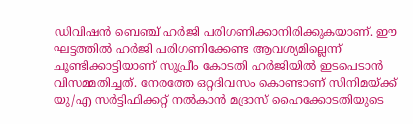ഡിവിഷന്‍ ബെഞ്ച് ഹര്‍ജി പരിഗണിക്കാനിരിക്കുകയാണ്. ഈ ഘട്ടത്തില്‍ ഹര്‍ജി പരിഗണിക്കേണ്ട ആവശ്യമില്ലെന്ന് ചൂണ്ടിക്കാട്ടിയാണ് സുപ്രീം കോടതി ഹര്‍ജിയില്‍ ഇടപെടാന്‍ വിസമ്മതിച്ചത്. നേരത്തേ ഒറ്റദിവസം കൊണ്ടാണ് സിനിമയ്ക്ക് യു/എ സര്‍ട്ടിഫിക്കറ്റ് നല്‍കാന്‍ മദ്രാസ് ഹൈക്കോടതിയുടെ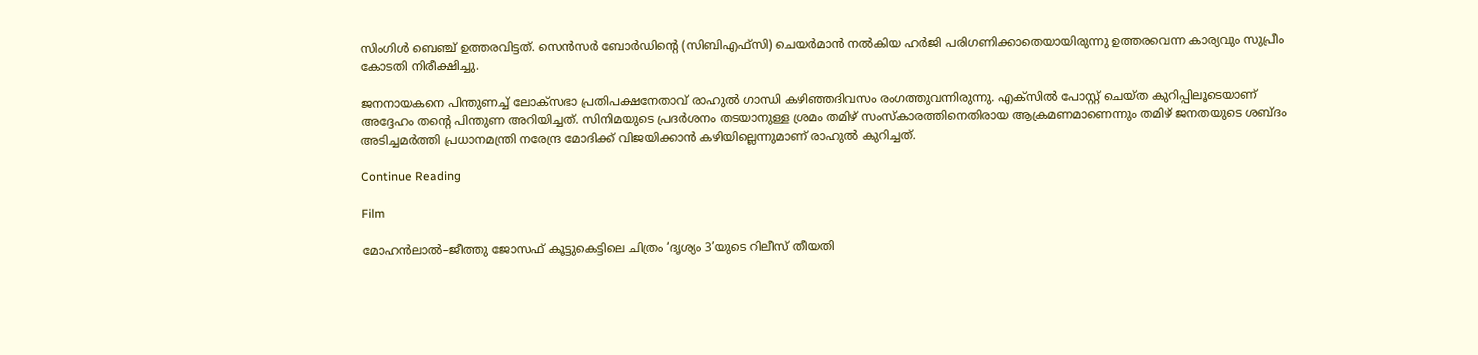സിംഗിള്‍ ബെഞ്ച് ഉത്തരവിട്ടത്. സെന്‍സര്‍ ബോര്‍ഡിന്റെ (സിബിഎഫ്സി) ചെയര്‍മാന്‍ നല്‍കിയ ഹര്‍ജി പരിഗണിക്കാതെയായിരുന്നു ഉത്തരവെന്ന കാര്യവും സുപ്രീം കോടതി നിരീക്ഷിച്ചു.

ജനനായകനെ പിന്തുണച്ച് ലോക്സഭാ പ്രതിപക്ഷനേതാവ് രാഹുല്‍ ഗാന്ധി കഴിഞ്ഞദിവസം രംഗത്തുവന്നിരുന്നു. എക്സില്‍ പോസ്റ്റ് ചെയ്ത കുറിപ്പിലൂടെയാണ് അദ്ദേഹം തന്റെ പിന്തുണ അറിയിച്ചത്. സിനിമയുടെ പ്രദര്‍ശനം തടയാനുള്ള ശ്രമം തമിഴ് സംസ്‌കാരത്തിനെതിരായ ആക്രമണമാണെന്നും തമിഴ് ജനതയുടെ ശബ്ദം അടിച്ചമര്‍ത്തി പ്രധാനമന്ത്രി നരേന്ദ്ര മോദിക്ക് വിജയിക്കാന്‍ കഴിയില്ലെന്നുമാണ് രാഹുല്‍ കുറിച്ചത്.

Continue Reading

Film

മോഹൻലാൽ–ജീത്തു ജോസഫ് കൂട്ടുകെട്ടിലെ ചിത്രം ‘ദൃശ്യം 3’യുടെ റിലീസ് തീയതി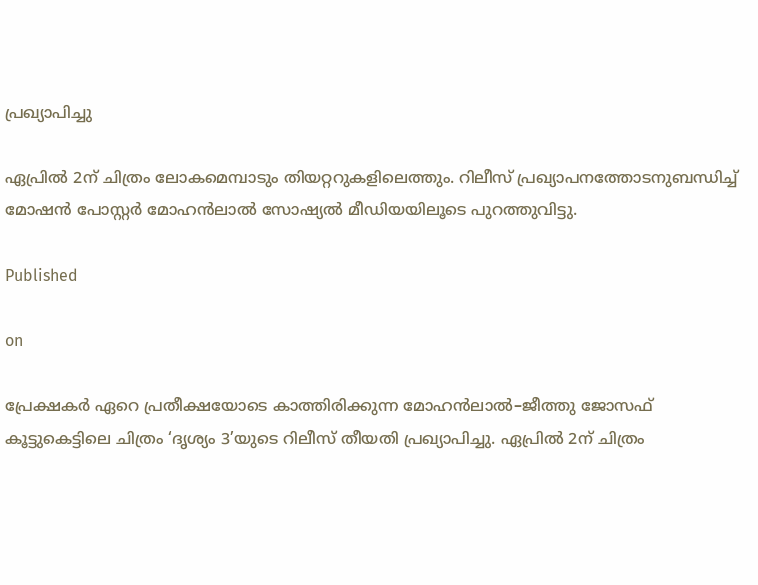പ്രഖ്യാപിച്ചു

ഏപ്രിൽ 2ന് ചിത്രം ലോകമെമ്പാടും തിയറ്ററുകളിലെത്തും. റിലീസ് പ്രഖ്യാപനത്തോടനുബന്ധിച്ച് മോഷൻ പോസ്റ്റർ മോഹൻലാൽ സോഷ്യൽ മീഡിയയിലൂടെ പുറത്തുവിട്ടു.

Published

on

പ്രേക്ഷകർ ഏറെ പ്രതീക്ഷയോടെ കാത്തിരിക്കുന്ന മോഹൻലാൽ–ജീത്തു ജോസഫ് കൂട്ടുകെട്ടിലെ ചിത്രം ‘ദൃശ്യം 3’യുടെ റിലീസ് തീയതി പ്രഖ്യാപിച്ചു. ഏപ്രിൽ 2ന് ചിത്രം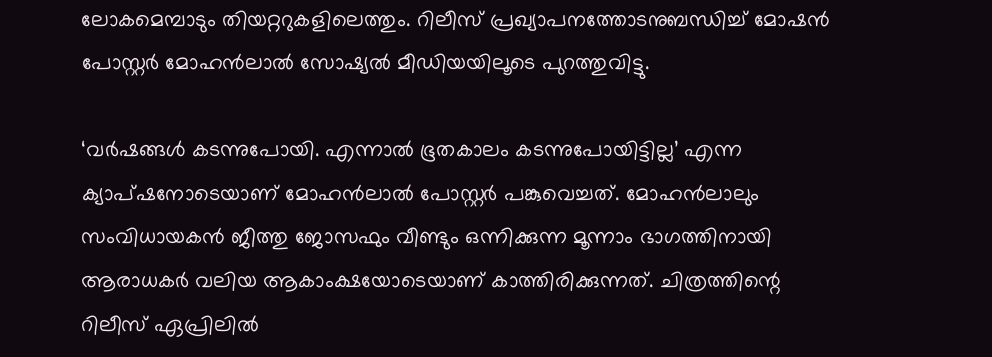ലോകമെമ്പാടും തിയറ്ററുകളിലെത്തും. റിലീസ് പ്രഖ്യാപനത്തോടനുബന്ധിച്ച് മോഷൻ പോസ്റ്റർ മോഹൻലാൽ സോഷ്യൽ മീഡിയയിലൂടെ പുറത്തുവിട്ടു.

‘വർഷങ്ങൾ കടന്നുപോയി. എന്നാൽ ഭൂതകാലം കടന്നുപോയിട്ടില്ല’ എന്ന ക്യാപ്ഷനോടെയാണ് മോഹൻലാൽ പോസ്റ്റർ പങ്കുവെച്ചത്. മോഹൻലാലും സംവിധായകൻ ജീത്തു ജോസഫും വീണ്ടും ഒന്നിക്കുന്ന മൂന്നാം ഭാഗത്തിനായി ആരാധകർ വലിയ ആകാംക്ഷയോടെയാണ് കാത്തിരിക്കുന്നത്. ചിത്രത്തിന്റെ റിലീസ് ഏപ്രിലിൽ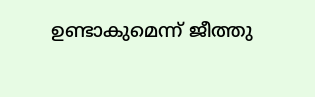ഉണ്ടാകുമെന്ന് ജീത്തു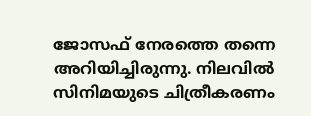ജോസഫ് നേരത്തെ തന്നെ അറിയിച്ചിരുന്നു. നിലവിൽ സിനിമയുടെ ചിത്രീകരണം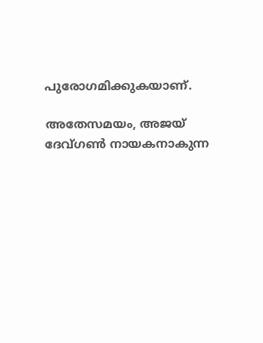പുരോഗമിക്കുകയാണ്.

അതേസമയം, അജയ് ദേവ്ഗൺ നായകനാകുന്ന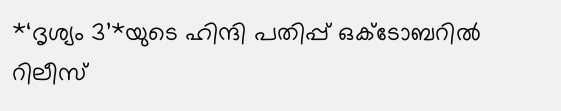*‘ദൃശ്യം 3’*യുടെ ഹിന്ദി പതിപ്പ് ഒക്ടോബറിൽ റിലീസ്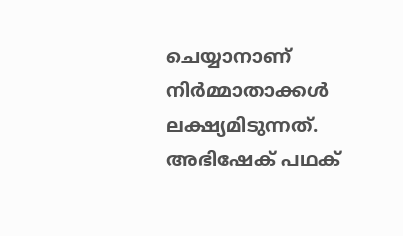ചെയ്യാനാണ് നിർമ്മാതാക്കൾ ലക്ഷ്യമിടുന്നത്. അഭിഷേക് പഥക്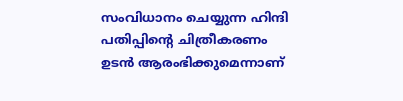സംവിധാനം ചെയ്യുന്ന ഹിന്ദി പതിപ്പിന്റെ ചിത്രീകരണം ഉടൻ ആരംഭിക്കുമെന്നാണ്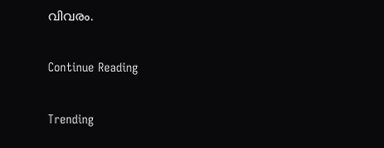വിവരം.

Continue Reading

Trending